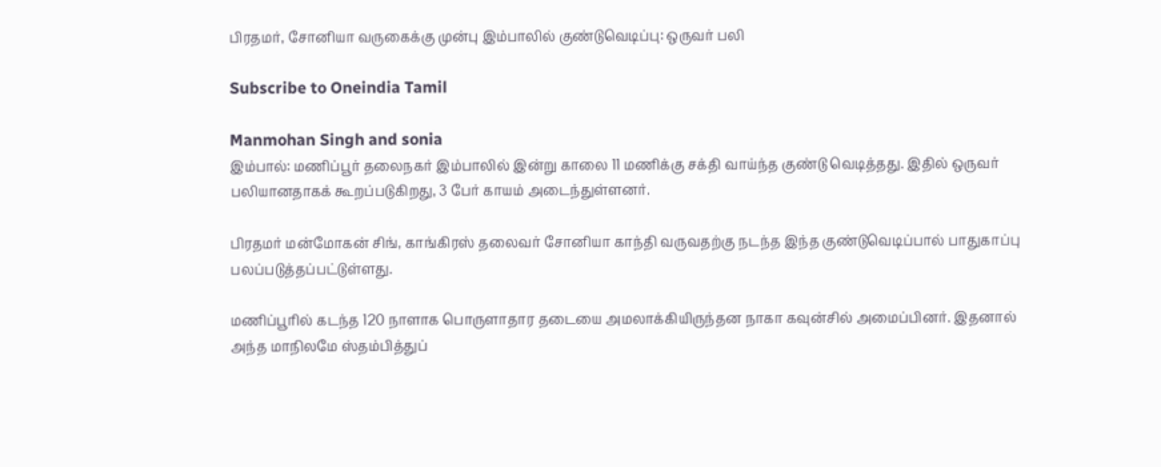பிரதமர், சோனியா வருகைக்கு முன்பு இம்பாலில் குண்டுவெடிப்பு: ஒருவர் பலி

Subscribe to Oneindia Tamil

Manmohan Singh and sonia
இம்பால்: மணிப்பூர் தலைநகர் இம்பாலில் இன்று காலை 11 மணிக்கு சக்தி வாய்ந்த குண்டு வெடித்தது. இதில் ஒருவர் பலியானதாகக் கூறப்படுகிறது, 3 பேர் காயம் அடைந்துள்ளனர்.

பிரதமர் மன்மோகன் சிங், காங்கிரஸ் தலைவர் சோனியா காந்தி வருவதற்கு நடந்த இந்த குண்டுவெடிப்பால் பாதுகாப்பு பலப்படுத்தப்பட்டுள்ளது.

மணிப்பூரில் கடந்த 120 நாளாக பொருளாதார தடையை அமலாக்கியிருந்தன நாகா கவுன்சில் அமைப்பினர். இதனால் அந்த மாநிலமே ஸ்தம்பித்துப்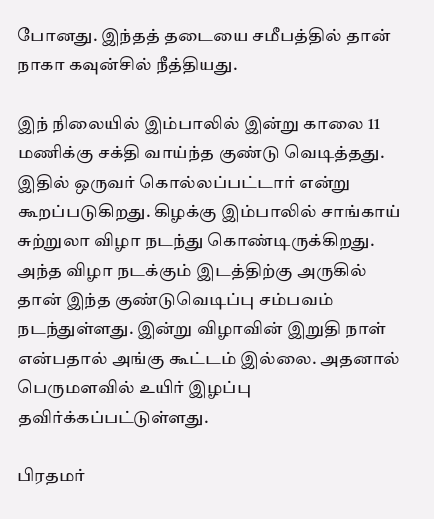போனது. இந்தத் தடையை சமீபத்தில் தான் நாகா கவுன்சில் நீத்தியது.

இந் நிலையில் இம்பாலில் இன்று காலை 11 மணிக்கு சக்தி வாய்ந்த குண்டு வெடித்தது. இதில் ஒருவர் கொல்லப்பட்டார் என்று கூறப்படுகிறது. கிழக்கு இம்பாலில் சாங்காய் சுற்றுலா விழா நடந்து கொண்டிருக்கிறது. அந்த விழா நடக்கும் இடத்திற்கு அருகில் தான் இந்த குண்டுவெடிப்பு சம்பவம் நடந்துள்ளது. இன்று விழாவின் இறுதி நாள் என்பதால் அங்கு கூட்டம் இல்லை. அதனால் பெருமளவில் உயிர் இழப்பு தவிர்க்கப்பட்டுள்ளது.

பிரதமர்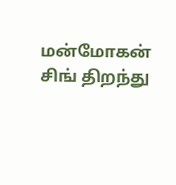மன்மோகன் சிங் திறந்து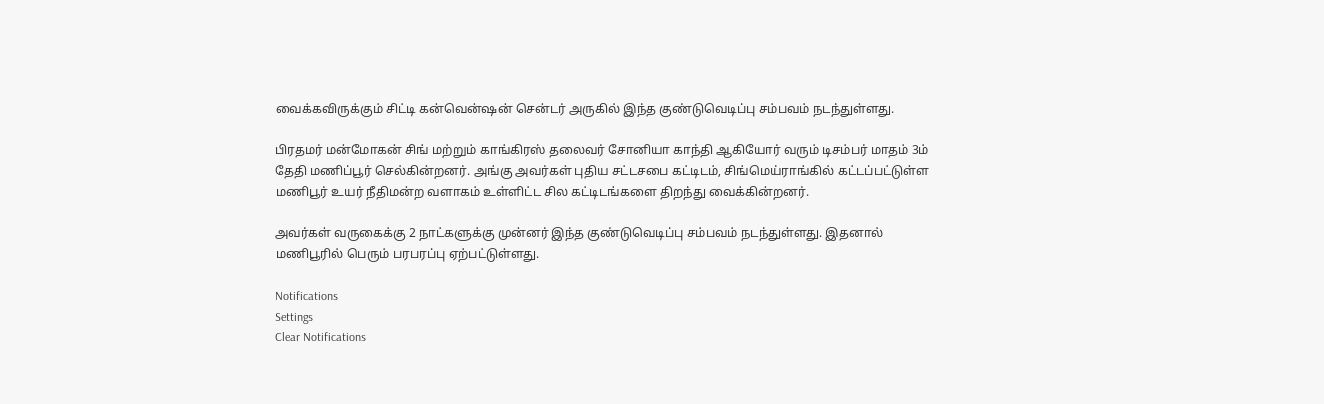வைக்கவிருக்கும் சிட்டி கன்வென்ஷன் சென்டர் அருகில் இந்த குண்டுவெடிப்பு சம்பவம் நடந்துள்ளது.

பிரதமர் மன்மோகன் சிங் மற்றும் காங்கிரஸ் தலைவர் சோனியா காந்தி ஆகியோர் வரும் டிசம்பர் மாதம் 3ம் தேதி மணிப்பூர் செல்கின்றனர். அங்கு அவர்கள் புதிய சட்டசபை கட்டிடம், சிங்மெய்ராங்கில் கட்டப்பட்டுள்ள மணிபூர் உயர் நீதிமன்ற வளாகம் உள்ளிட்ட சில கட்டிடங்களை திறந்து வைக்கின்றனர்.

அவர்கள் வருகைக்கு 2 நாட்களுக்கு முன்னர் இந்த குண்டுவெடிப்பு சம்பவம் நடந்துள்ளது. இதனால் மணிபூரில் பெரும் பரபரப்பு ஏற்பட்டுள்ளது.

Notifications
Settings
Clear Notifications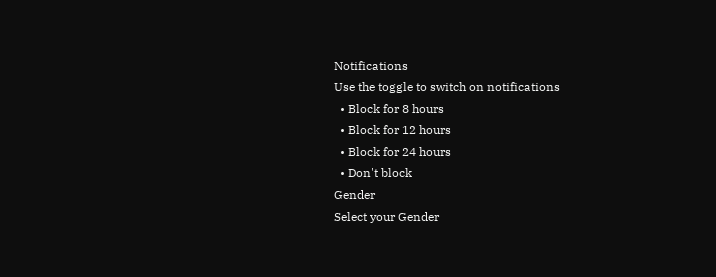Notifications
Use the toggle to switch on notifications
  • Block for 8 hours
  • Block for 12 hours
  • Block for 24 hours
  • Don't block
Gender
Select your Gender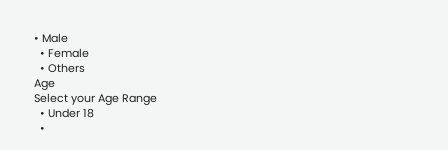• Male
  • Female
  • Others
Age
Select your Age Range
  • Under 18
  •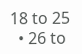18 to 25
  • 26 to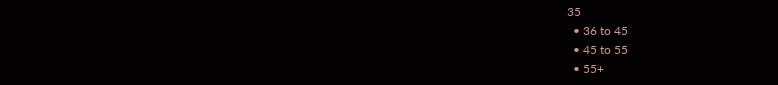35
  • 36 to 45
  • 45 to 55
  • 55+